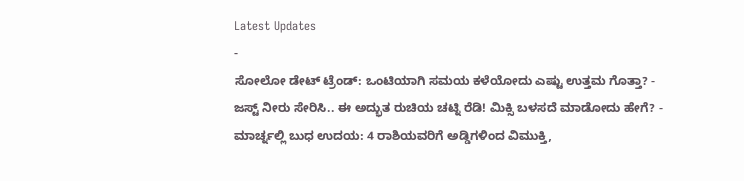Latest Updates
-
ಸೋಲೋ ಡೇಟ್ ಟ್ರೆಂಡ್: ಒಂಟಿಯಾಗಿ ಸಮಯ ಕಳೆಯೋದು ಎಷ್ಟು ಉತ್ತಮ ಗೊತ್ತಾ? -
ಜಸ್ಟ್ ನೀರು ಸೇರಿಸಿ.. ಈ ಅದ್ಭುತ ರುಚಿಯ ಚಟ್ನಿ ರೆಡಿ! ಮಿಕ್ಸಿ ಬಳಸದೆ ಮಾಡೋದು ಹೇಗೆ? -
ಮಾರ್ಚ್ನಲ್ಲಿ ಬುಧ ಉದಯ: 4 ರಾಶಿಯವರಿಗೆ ಅಡ್ಡಿಗಳಿಂದ ವಿಮುಕ್ತಿ,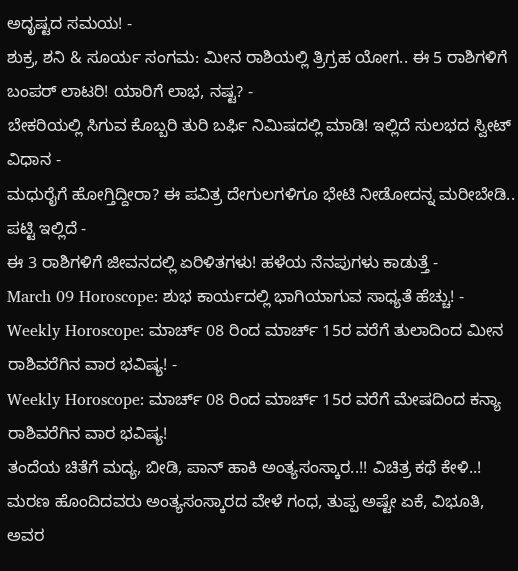ಅದೃಷ್ಟದ ಸಮಯ! -
ಶುಕ್ರ, ಶನಿ & ಸೂರ್ಯ ಸಂಗಮ: ಮೀನ ರಾಶಿಯಲ್ಲಿ ತ್ರಿಗ್ರಹ ಯೋಗ.. ಈ 5 ರಾಶಿಗಳಿಗೆ ಬಂಪರ್ ಲಾಟರಿ! ಯಾರಿಗೆ ಲಾಭ, ನಷ್ಟ? -
ಬೇಕರಿಯಲ್ಲಿ ಸಿಗುವ ಕೊಬ್ಬರಿ ತುರಿ ಬರ್ಫಿ ನಿಮಿಷದಲ್ಲಿ ಮಾಡಿ! ಇಲ್ಲಿದೆ ಸುಲಭದ ಸ್ವೀಟ್ ವಿಧಾನ -
ಮಧುರೈಗೆ ಹೋಗ್ತಿದ್ದೀರಾ? ಈ ಪವಿತ್ರ ದೇಗುಲಗಳಿಗೂ ಭೇಟಿ ನೀಡೋದನ್ನ ಮರೀಬೇಡಿ.. ಪಟ್ಟಿ ಇಲ್ಲಿದೆ -
ಈ 3 ರಾಶಿಗಳಿಗೆ ಜೀವನದಲ್ಲಿ ಏರಿಳಿತಗಳು! ಹಳೆಯ ನೆನಪುಗಳು ಕಾಡುತ್ತೆ -
March 09 Horoscope: ಶುಭ ಕಾರ್ಯದಲ್ಲಿ ಭಾಗಿಯಾಗುವ ಸಾಧ್ಯತೆ ಹೆಚ್ಚು! -
Weekly Horoscope: ಮಾರ್ಚ್ 08 ರಿಂದ ಮಾರ್ಚ್ 15ರ ವರೆಗೆ ತುಲಾದಿಂದ ಮೀನ ರಾಶಿವರೆಗಿನ ವಾರ ಭವಿಷ್ಯ! -
Weekly Horoscope: ಮಾರ್ಚ್ 08 ರಿಂದ ಮಾರ್ಚ್ 15ರ ವರೆಗೆ ಮೇಷದಿಂದ ಕನ್ಯಾ ರಾಶಿವರೆಗಿನ ವಾರ ಭವಿಷ್ಯ!
ತಂದೆಯ ಚಿತೆಗೆ ಮದ್ಯ, ಬೀಡಿ, ಪಾನ್ ಹಾಕಿ ಅಂತ್ಯಸಂಸ್ಕಾರ..!! ವಿಚಿತ್ರ ಕಥೆ ಕೇಳಿ..!
ಮರಣ ಹೊಂದಿದವರು ಅಂತ್ಯಸಂಸ್ಕಾರದ ವೇಳೆ ಗಂಧ, ತುಪ್ಪ ಅಷ್ಟೇ ಏಕೆ, ವಿಭೂತಿ, ಅವರ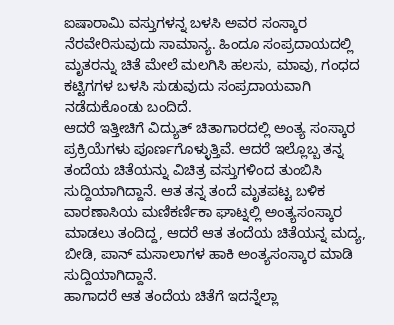ಐಷಾರಾಮಿ ವಸ್ತುಗಳನ್ನ ಬಳಸಿ ಅವರ ಸಂಸ್ಕಾರ ನೆರವೇರಿಸುವುದು ಸಾಮಾನ್ಯ. ಹಿಂದೂ ಸಂಪ್ರದಾಯದಲ್ಲಿ ಮೃತರನ್ನು ಚಿತೆ ಮೇಲೆ ಮಲಗಿಸಿ ಹಲಸು, ಮಾವು, ಗಂಧದ ಕಟ್ಟಿಗಗಳ ಬಳಸಿ ಸುಡುವುದು ಸಂಪ್ರದಾಯವಾಗಿ ನಡೆದುಕೊಂಡು ಬಂದಿದೆ.
ಆದರೆ ಇತ್ತೀಚಿಗೆ ವಿದ್ಯುತ್ ಚಿತಾಗಾರದಲ್ಲಿ ಅಂತ್ಯ ಸಂಸ್ಕಾರ ಪ್ರಕ್ರಿಯೆಗಳು ಪೂರ್ಣಗೊಳ್ಳುತ್ತಿವೆ. ಆದರೆ ಇಲ್ಲೊಬ್ಬ ತನ್ನ ತಂದೆಯ ಚಿತೆಯನ್ನು ವಿಚಿತ್ರ ವಸ್ತುಗಳಿಂದ ತುಂಬಿಸಿ ಸುದ್ದಿಯಾಗಿದ್ದಾನೆ. ಆತ ತನ್ನ ತಂದೆ ಮೃತಪಟ್ಟ ಬಳಿಕ ವಾರಣಾಸಿಯ ಮಣಿಕರ್ಣಿಕಾ ಘಾಟ್ನಲ್ಲಿ ಅಂತ್ಯಸಂಸ್ಕಾರ ಮಾಡಲು ತಂದಿದ್ದ, ಆದರೆ ಆತ ತಂದೆಯ ಚಿತೆಯನ್ನ ಮದ್ಯ, ಬೀಡಿ, ಪಾನ್ ಮಸಾಲಾಗಳ ಹಾಕಿ ಅಂತ್ಯಸಂಸ್ಕಾರ ಮಾಡಿ ಸುದ್ದಿಯಾಗಿದ್ದಾನೆ.
ಹಾಗಾದರೆ ಆತ ತಂದೆಯ ಚಿತೆಗೆ ಇದನ್ನೆಲ್ಲಾ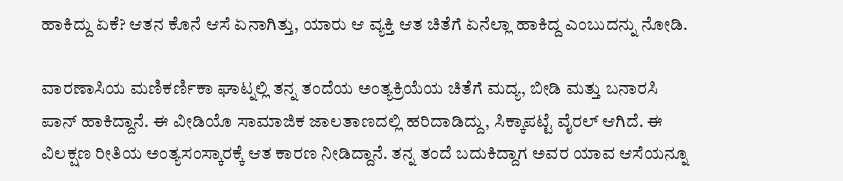ಹಾಕಿದ್ದು ಏಕೆ? ಆತನ ಕೊನೆ ಆಸೆ ಏನಾಗಿತ್ತು, ಯಾರು ಆ ವ್ಯಕ್ತಿ ಆತ ಚಿತೆಗೆ ಏನೆಲ್ಲಾ ಹಾಕಿದ್ದ ಎಂಬುದನ್ನು ನೋಡಿ.

ವಾರಣಾಸಿಯ ಮಣಿಕರ್ಣಿಕಾ ಘಾಟ್ನಲ್ಲಿ ತನ್ನ ತಂದೆಯ ಅಂತ್ಯಕ್ರಿಯೆಯ ಚಿತೆಗೆ ಮದ್ಯ, ಬೀಡಿ ಮತ್ತು ಬನಾರಸಿ ಪಾನ್ ಹಾಕಿದ್ದಾನೆ. ಈ ವೀಡಿಯೊ ಸಾಮಾಜಿಕ ಜಾಲತಾಣದಲ್ಲಿ ಹರಿದಾಡಿದ್ದು, ಸಿಕ್ಕಾಪಟ್ಟೆ ವೈರಲ್ ಆಗಿದೆ. ಈ ವಿಲಕ್ಷಣ ರೀತಿಯ ಅಂತ್ಯಸಂಸ್ಕಾರಕ್ಕೆ ಆತ ಕಾರಣ ನೀಡಿದ್ದಾನೆ. ತನ್ನ ತಂದೆ ಬದುಕಿದ್ದಾಗ ಅವರ ಯಾವ ಆಸೆಯನ್ನೂ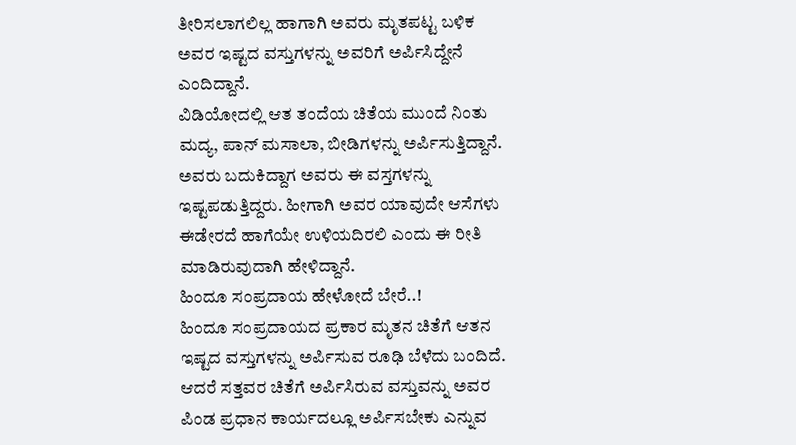ತೀರಿಸಲಾಗಲಿಲ್ಲ ಹಾಗಾಗಿ ಅವರು ಮೃತಪಟ್ಟ ಬಳಿಕ ಅವರ ಇಷ್ಟದ ವಸ್ತುಗಳನ್ನು ಅವರಿಗೆ ಅರ್ಪಿಸಿದ್ದೇನೆ ಎಂದಿದ್ದಾನೆ.
ವಿಡಿಯೋದಲ್ಲಿ ಆತ ತಂದೆಯ ಚಿತೆಯ ಮುಂದೆ ನಿಂತು ಮದ್ಯ, ಪಾನ್ ಮಸಾಲಾ, ಬೀಡಿಗಳನ್ನು ಅರ್ಪಿಸುತ್ತಿದ್ದಾನೆ. ಅವರು ಬದುಕಿದ್ದಾಗ ಅವರು ಈ ವಸ್ತಗಳನ್ನು ಇಷ್ಟಪಡುತ್ತಿದ್ದರು. ಹೀಗಾಗಿ ಅವರ ಯಾವುದೇ ಆಸೆಗಳು ಈಡೇರದೆ ಹಾಗೆಯೇ ಉಳಿಯದಿರಲಿ ಎಂದು ಈ ರೀತಿ ಮಾಡಿರುವುದಾಗಿ ಹೇಳಿದ್ದಾನೆ.
ಹಿಂದೂ ಸಂಪ್ರದಾಯ ಹೇಳೋದೆ ಬೇರೆ..!
ಹಿಂದೂ ಸಂಪ್ರದಾಯದ ಪ್ರಕಾರ ಮೃತನ ಚಿತೆಗೆ ಆತನ ಇಷ್ಟದ ವಸ್ತುಗಳನ್ನು ಅರ್ಪಿಸುವ ರೂಢಿ ಬೆಳೆದು ಬಂದಿದೆ. ಆದರೆ ಸತ್ತವರ ಚಿತೆಗೆ ಅರ್ಪಿಸಿರುವ ವಸ್ತುವನ್ನು ಅವರ ಪಿಂಡ ಪ್ರಧಾನ ಕಾರ್ಯದಲ್ಲೂ ಅರ್ಪಿಸಬೇಕು ಎನ್ನುವ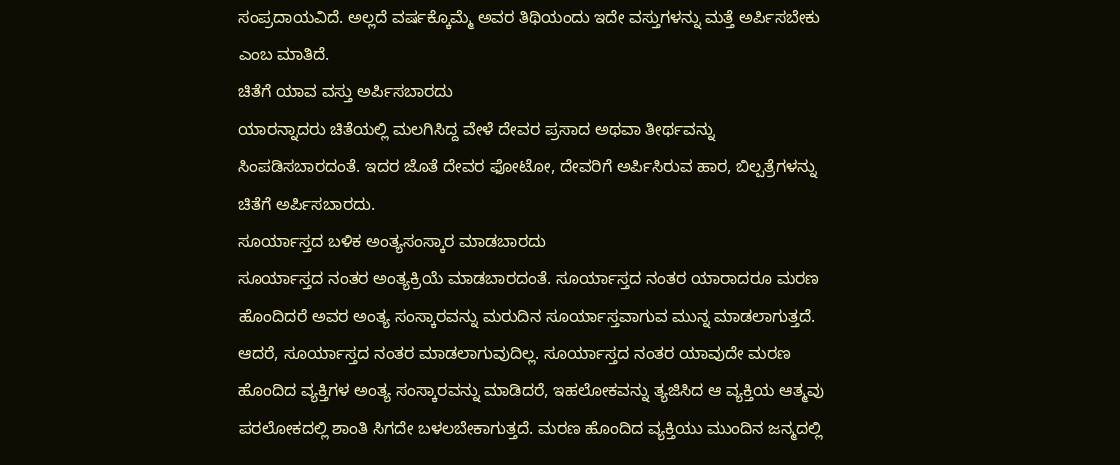ಸಂಪ್ರದಾಯವಿದೆ. ಅಲ್ಲದೆ ವರ್ಷಕ್ಕೊಮ್ಮೆ ಅವರ ತಿಥಿಯಂದು ಇದೇ ವಸ್ತುಗಳನ್ನು ಮತ್ತೆ ಅರ್ಪಿಸಬೇಕು ಎಂಬ ಮಾತಿದೆ.
ಚಿತೆಗೆ ಯಾವ ವಸ್ತು ಅರ್ಪಿಸಬಾರದು
ಯಾರನ್ನಾದರು ಚಿತೆಯಲ್ಲಿ ಮಲಗಿಸಿದ್ದ ವೇಳೆ ದೇವರ ಪ್ರಸಾದ ಅಥವಾ ತೀರ್ಥವನ್ನು ಸಿಂಪಡಿಸಬಾರದಂತೆ. ಇದರ ಜೊತೆ ದೇವರ ಫೋಟೋ, ದೇವರಿಗೆ ಅರ್ಪಿಸಿರುವ ಹಾರ, ಬಿಲ್ಪತ್ರೆಗಳನ್ನು ಚಿತೆಗೆ ಅರ್ಪಿಸಬಾರದು.
ಸೂರ್ಯಾಸ್ತದ ಬಳಿಕ ಅಂತ್ಯಸಂಸ್ಕಾರ ಮಾಡಬಾರದು
ಸೂರ್ಯಾಸ್ತದ ನಂತರ ಅಂತ್ಯಕ್ರಿಯೆ ಮಾಡಬಾರದಂತೆ. ಸೂರ್ಯಾಸ್ತದ ನಂತರ ಯಾರಾದರೂ ಮರಣ ಹೊಂದಿದರೆ ಅವರ ಅಂತ್ಯ ಸಂಸ್ಕಾರವನ್ನು ಮರುದಿನ ಸೂರ್ಯಾಸ್ತವಾಗುವ ಮುನ್ನ ಮಾಡಲಾಗುತ್ತದೆ. ಆದರೆ, ಸೂರ್ಯಾಸ್ತದ ನಂತರ ಮಾಡಲಾಗುವುದಿಲ್ಲ. ಸೂರ್ಯಾಸ್ತದ ನಂತರ ಯಾವುದೇ ಮರಣ ಹೊಂದಿದ ವ್ಯಕ್ತಿಗಳ ಅಂತ್ಯ ಸಂಸ್ಕಾರವನ್ನು ಮಾಡಿದರೆ, ಇಹಲೋಕವನ್ನು ತ್ಯಜಿಸಿದ ಆ ವ್ಯಕ್ತಿಯ ಆತ್ಮವು ಪರಲೋಕದಲ್ಲಿ ಶಾಂತಿ ಸಿಗದೇ ಬಳಲಬೇಕಾಗುತ್ತದೆ. ಮರಣ ಹೊಂದಿದ ವ್ಯಕ್ತಿಯು ಮುಂದಿನ ಜನ್ಮದಲ್ಲಿ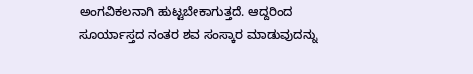ಅಂಗವಿಕಲನಾಗಿ ಹುಟ್ಟಬೇಕಾಗುತ್ತದೆ. ಆದ್ದರಿಂದ ಸೂರ್ಯಾಸ್ತದ ನಂತರ ಶವ ಸಂಸ್ಕಾರ ಮಾಡುವುದನ್ನು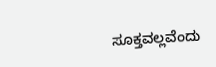ಸೂಕ್ತವಲ್ಲವೆಂದು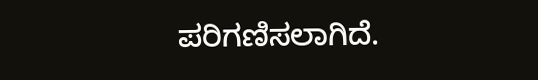ಪರಿಗಣಿಸಲಾಗಿದೆ.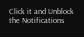Click it and Unblock the Notifications